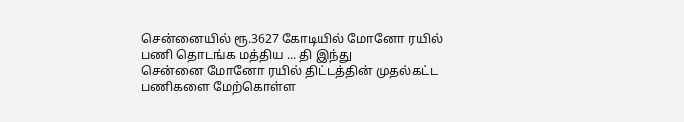சென்னையில் ரூ.3627 கோடியில் மோனோ ரயில் பணி தொடங்க மத்திய ... தி இந்து
சென்னை மோனோ ரயில் திட்டத்தின் முதல்கட்ட பணிகளை மேற்கொள்ள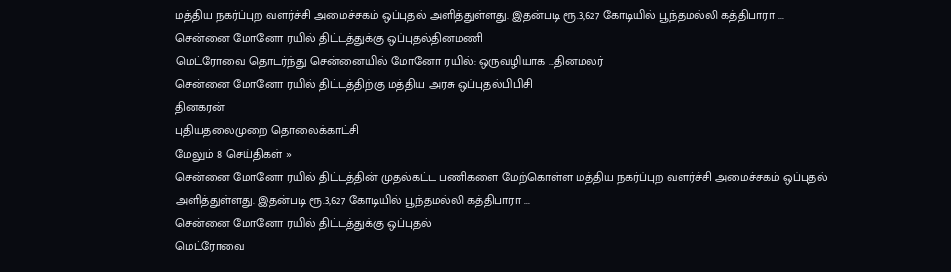மத்திய நகர்ப்புற வளர்ச்சி அமைச்சகம் ஒப்புதல் அளித்துள்ளது. இதன்படி ரூ.3,627 கோடியில் பூந்தமல்லி கத்திபாரா ...
சென்னை மோனோ ரயில் திட்டத்துக்கு ஒப்புதல்தினமணி
மெட்ரோவை தொடர்ந்து சென்னையில் மோனோ ரயில்: ஒருவழியாக ...தினமலர்
சென்னை மோனோ ரயில் திட்டத்திற்கு மத்திய அரசு ஒப்புதல்பிபிசி
தினகரன்
புதியதலைமுறை தொலைக்காட்சி
மேலும் 8 செய்திகள் »
சென்னை மோனோ ரயில் திட்டத்தின் முதல்கட்ட பணிகளை மேற்கொள்ள மத்திய நகர்ப்புற வளர்ச்சி அமைச்சகம் ஒப்புதல் அளித்துள்ளது. இதன்படி ரூ.3,627 கோடியில் பூந்தமல்லி கத்திபாரா ...
சென்னை மோனோ ரயில் திட்டத்துக்கு ஒப்புதல்
மெட்ரோவை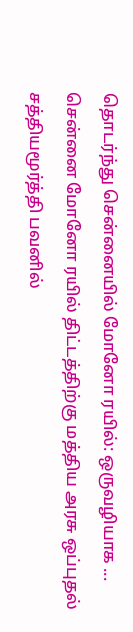தொடர்ந்து சென்னையில் மோனோ ரயில்: ஒருவழியாக ...
சென்னை மோனோ ரயில் திட்டத்திற்கு மத்திய அரசு ஒப்புதல்
சத்தியமூர்த்தி பவனில்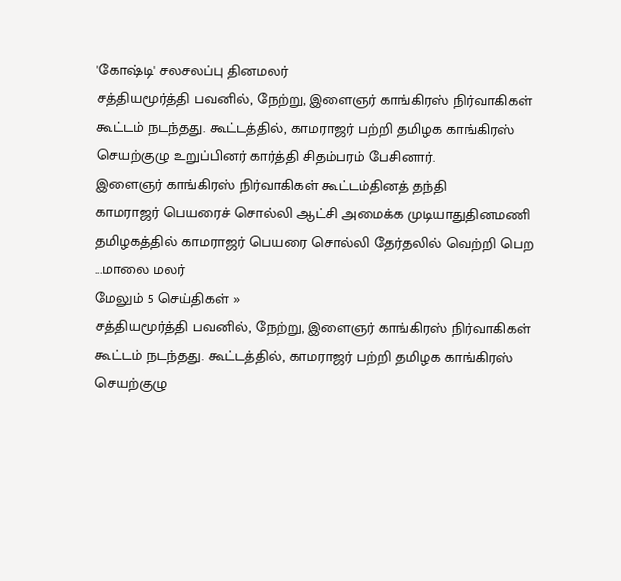'கோஷ்டி' சலசலப்பு தினமலர்
சத்தியமூர்த்தி பவனில், நேற்று, இளைஞர் காங்கிரஸ் நிர்வாகிகள் கூட்டம் நடந்தது. கூட்டத்தில், காமராஜர் பற்றி தமிழக காங்கிரஸ் செயற்குழு உறுப்பினர் கார்த்தி சிதம்பரம் பேசினார்.
இளைஞர் காங்கிரஸ் நிர்வாகிகள் கூட்டம்தினத் தந்தி
காமராஜர் பெயரைச் சொல்லி ஆட்சி அமைக்க முடியாதுதினமணி
தமிழகத்தில் காமராஜர் பெயரை சொல்லி தேர்தலில் வெற்றி பெற ...மாலை மலர்
மேலும் 5 செய்திகள் »
சத்தியமூர்த்தி பவனில், நேற்று, இளைஞர் காங்கிரஸ் நிர்வாகிகள் கூட்டம் நடந்தது. கூட்டத்தில், காமராஜர் பற்றி தமிழக காங்கிரஸ் செயற்குழு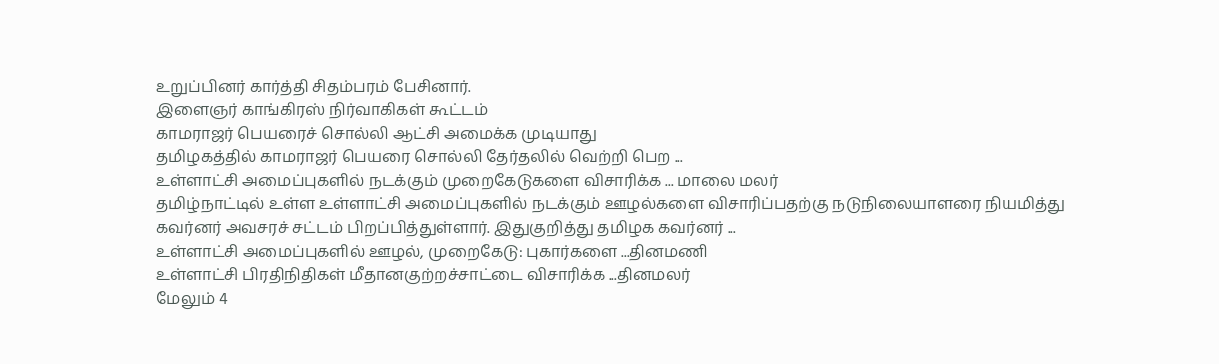உறுப்பினர் கார்த்தி சிதம்பரம் பேசினார்.
இளைஞர் காங்கிரஸ் நிர்வாகிகள் கூட்டம்
காமராஜர் பெயரைச் சொல்லி ஆட்சி அமைக்க முடியாது
தமிழகத்தில் காமராஜர் பெயரை சொல்லி தேர்தலில் வெற்றி பெற ...
உள்ளாட்சி அமைப்புகளில் நடக்கும் முறைகேடுகளை விசாரிக்க ... மாலை மலர்
தமிழ்நாட்டில் உள்ள உள்ளாட்சி அமைப்புகளில் நடக்கும் ஊழல்களை விசாரிப்பதற்கு நடுநிலையாளரை நியமித்து கவர்னர் அவசரச் சட்டம் பிறப்பித்துள்ளார். இதுகுறித்து தமிழக கவர்னர் ...
உள்ளாட்சி அமைப்புகளில் ஊழல், முறைகேடு: புகார்களை ...தினமணி
உள்ளாட்சி பிரதிநிதிகள் மீதானகுற்றச்சாட்டை விசாரிக்க ...தினமலர்
மேலும் 4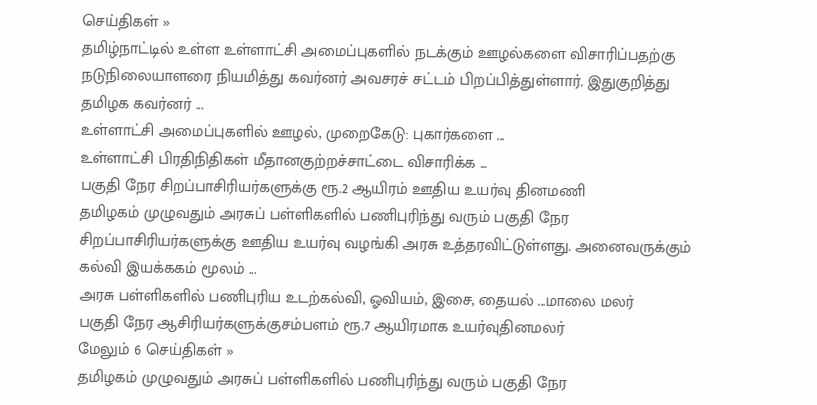செய்திகள் »
தமிழ்நாட்டில் உள்ள உள்ளாட்சி அமைப்புகளில் நடக்கும் ஊழல்களை விசாரிப்பதற்கு நடுநிலையாளரை நியமித்து கவர்னர் அவசரச் சட்டம் பிறப்பித்துள்ளார். இதுகுறித்து தமிழக கவர்னர் ...
உள்ளாட்சி அமைப்புகளில் ஊழல், முறைகேடு: புகார்களை ...
உள்ளாட்சி பிரதிநிதிகள் மீதானகுற்றச்சாட்டை விசாரிக்க ...
பகுதி நேர சிறப்பாசிரியர்களுக்கு ரூ.2 ஆயிரம் ஊதிய உயர்வு தினமணி
தமிழகம் முழுவதும் அரசுப் பள்ளிகளில் பணிபுரிந்து வரும் பகுதி நேர சிறப்பாசிரியர்களுக்கு ஊதிய உயர்வு வழங்கி அரசு உத்தரவிட்டுள்ளது. அனைவருக்கும் கல்வி இயக்ககம் மூலம் ...
அரசு பள்ளிகளில் பணிபுரிய உடற்கல்வி, ஓவியம், இசை, தையல் ...மாலை மலர்
பகுதி நேர ஆசிரியர்களுக்குசம்பளம் ரூ.7 ஆயிரமாக உயர்வுதினமலர்
மேலும் 6 செய்திகள் »
தமிழகம் முழுவதும் அரசுப் பள்ளிகளில் பணிபுரிந்து வரும் பகுதி நேர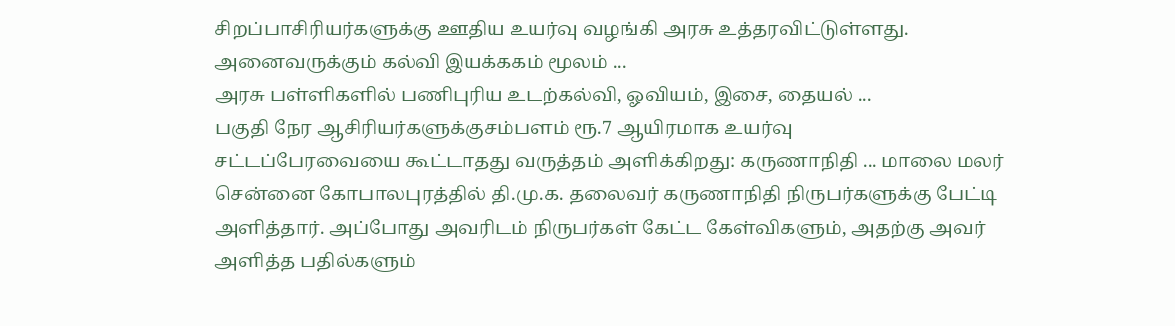சிறப்பாசிரியர்களுக்கு ஊதிய உயர்வு வழங்கி அரசு உத்தரவிட்டுள்ளது. அனைவருக்கும் கல்வி இயக்ககம் மூலம் ...
அரசு பள்ளிகளில் பணிபுரிய உடற்கல்வி, ஓவியம், இசை, தையல் ...
பகுதி நேர ஆசிரியர்களுக்குசம்பளம் ரூ.7 ஆயிரமாக உயர்வு
சட்டப்பேரவையை கூட்டாதது வருத்தம் அளிக்கிறது: கருணாநிதி ... மாலை மலர்
சென்னை கோபாலபுரத்தில் தி.மு.க. தலைவர் கருணாநிதி நிருபர்களுக்கு பேட்டி அளித்தார். அப்போது அவரிடம் நிருபர்கள் கேட்ட கேள்விகளும், அதற்கு அவர் அளித்த பதில்களும்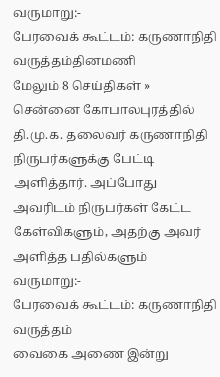வருமாறு:-
பேரவைக் கூட்டம்: கருணாநிதி வருத்தம்தினமணி
மேலும் 8 செய்திகள் »
சென்னை கோபாலபுரத்தில் தி.மு.க. தலைவர் கருணாநிதி நிருபர்களுக்கு பேட்டி அளித்தார். அப்போது அவரிடம் நிருபர்கள் கேட்ட கேள்விகளும், அதற்கு அவர் அளித்த பதில்களும் வருமாறு:-
பேரவைக் கூட்டம்: கருணாநிதி வருத்தம்
வைகை அணை இன்று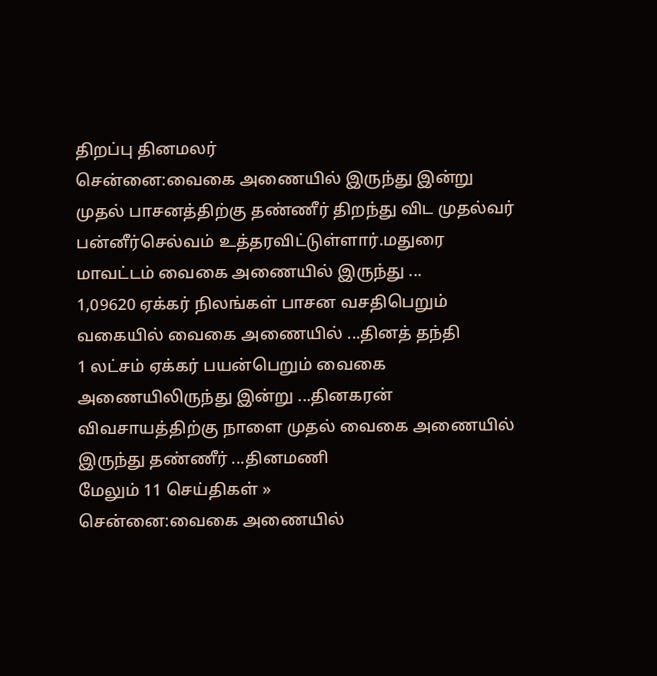திறப்பு தினமலர்
சென்னை:வைகை அணையில் இருந்து இன்று முதல் பாசனத்திற்கு தண்ணீர் திறந்து விட முதல்வர் பன்னீர்செல்வம் உத்தரவிட்டுள்ளார்.மதுரை மாவட்டம் வைகை அணையில் இருந்து ...
1,09620 ஏக்கர் நிலங்கள் பாசன வசதிபெறும் வகையில் வைகை அணையில் ...தினத் தந்தி
1 லட்சம் ஏக்கர் பயன்பெறும் வைகை அணையிலிருந்து இன்று ...தினகரன்
விவசாயத்திற்கு நாளை முதல் வைகை அணையில் இருந்து தண்ணீர் ...தினமணி
மேலும் 11 செய்திகள் »
சென்னை:வைகை அணையில்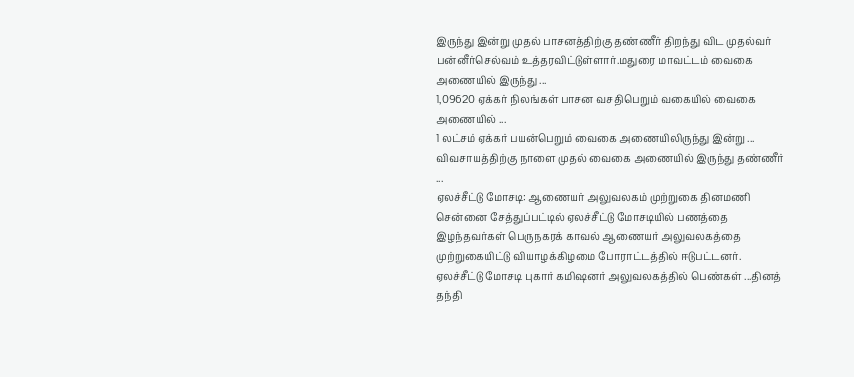இருந்து இன்று முதல் பாசனத்திற்கு தண்ணீர் திறந்து விட முதல்வர் பன்னீர்செல்வம் உத்தரவிட்டுள்ளார்.மதுரை மாவட்டம் வைகை அணையில் இருந்து ...
1,09620 ஏக்கர் நிலங்கள் பாசன வசதிபெறும் வகையில் வைகை அணையில் ...
1 லட்சம் ஏக்கர் பயன்பெறும் வைகை அணையிலிருந்து இன்று ...
விவசாயத்திற்கு நாளை முதல் வைகை அணையில் இருந்து தண்ணீர் ...
ஏலச்சீட்டு மோசடி: ஆணையர் அலுவலகம் முற்றுகை தினமணி
சென்னை சேத்துப்பட்டில் ஏலச்சீட்டு மோசடியில் பணத்தை இழந்தவர்கள் பெருநகரக் காவல் ஆணையர் அலுவலகத்தை முற்றுகையிட்டு வியாழக்கிழமை போராட்டத்தில் ஈடுபட்டனர்.
ஏலச்சீட்டு மோசடி புகார் கமிஷனர் அலுவலகத்தில் பெண்கள் ...தினத் தந்தி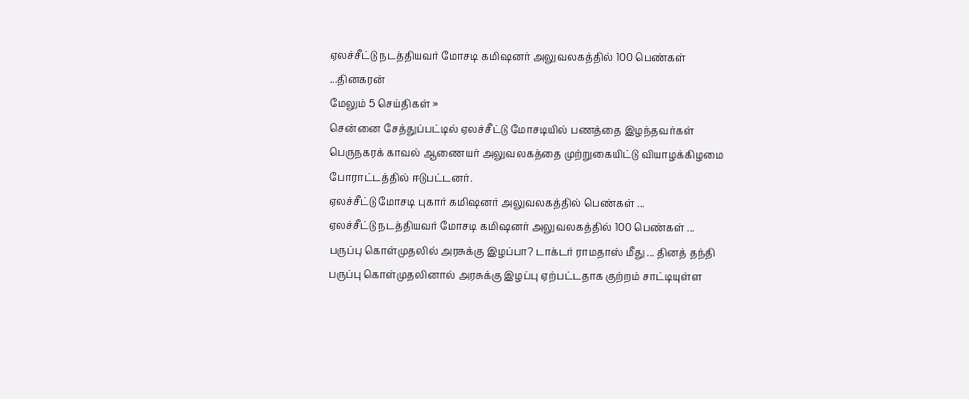ஏலச்சீட்டு நடத்தியவர் மோசடி கமிஷனர் அலுவலகத்தில் 100 பெண்கள் ...தினகரன்
மேலும் 5 செய்திகள் »
சென்னை சேத்துப்பட்டில் ஏலச்சீட்டு மோசடியில் பணத்தை இழந்தவர்கள் பெருநகரக் காவல் ஆணையர் அலுவலகத்தை முற்றுகையிட்டு வியாழக்கிழமை போராட்டத்தில் ஈடுபட்டனர்.
ஏலச்சீட்டு மோசடி புகார் கமிஷனர் அலுவலகத்தில் பெண்கள் ...
ஏலச்சீட்டு நடத்தியவர் மோசடி கமிஷனர் அலுவலகத்தில் 100 பெண்கள் ...
பருப்பு கொள்முதலில் அரசுக்கு இழப்பா? டாக்டர் ராமதாஸ் மீது ... தினத் தந்தி
பருப்பு கொள்முதலினால் அரசுக்கு இழப்பு ஏற்பட்டதாக குற்றம் சாட்டியுள்ள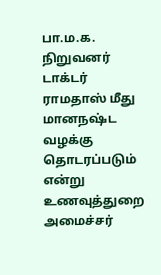பா.ம.க. நிறுவனர் டாக்டர் ராமதாஸ் மீது மானநஷ்ட வழக்கு தொடரப்படும் என்று உணவுத்துறை அமைச்சர்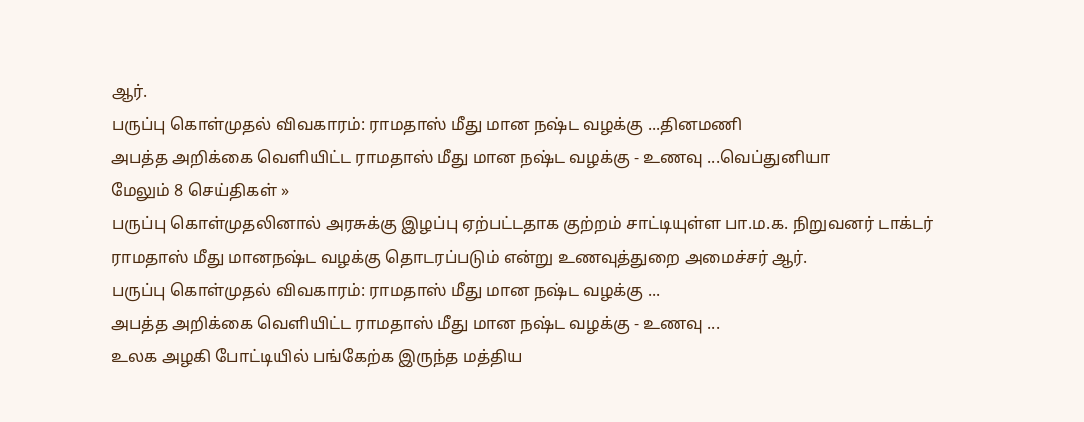ஆர்.
பருப்பு கொள்முதல் விவகாரம்: ராமதாஸ் மீது மான நஷ்ட வழக்கு ...தினமணி
அபத்த அறிக்கை வெளியிட்ட ராமதாஸ் மீது மான நஷ்ட வழக்கு - உணவு ...வெப்துனியா
மேலும் 8 செய்திகள் »
பருப்பு கொள்முதலினால் அரசுக்கு இழப்பு ஏற்பட்டதாக குற்றம் சாட்டியுள்ள பா.ம.க. நிறுவனர் டாக்டர் ராமதாஸ் மீது மானநஷ்ட வழக்கு தொடரப்படும் என்று உணவுத்துறை அமைச்சர் ஆர்.
பருப்பு கொள்முதல் விவகாரம்: ராமதாஸ் மீது மான நஷ்ட வழக்கு ...
அபத்த அறிக்கை வெளியிட்ட ராமதாஸ் மீது மான நஷ்ட வழக்கு - உணவு ...
உலக அழகி போட்டியில் பங்கேற்க இருந்த மத்திய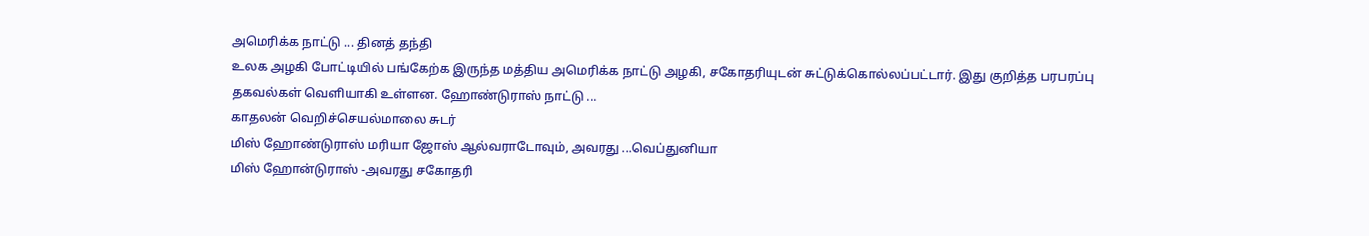அமெரிக்க நாட்டு ... தினத் தந்தி
உலக அழகி போட்டியில் பங்கேற்க இருந்த மத்திய அமெரிக்க நாட்டு அழகி, சகோதரியுடன் சுட்டுக்கொல்லப்பட்டார். இது குறித்த பரபரப்பு தகவல்கள் வெளியாகி உள்ளன. ஹோண்டுராஸ் நாட்டு ...
காதலன் வெறிச்செயல்மாலை சுடர்
மிஸ் ஹோண்டுராஸ் மரியா ஜோஸ் ஆல்வராடோவும், அவரது ...வெப்துனியா
மிஸ் ஹோன்டுராஸ் -அவரது சகோதரி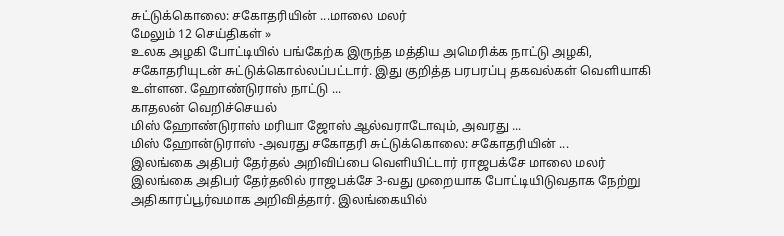சுட்டுக்கொலை: சகோதரியின் ...மாலை மலர்
மேலும் 12 செய்திகள் »
உலக அழகி போட்டியில் பங்கேற்க இருந்த மத்திய அமெரிக்க நாட்டு அழகி, சகோதரியுடன் சுட்டுக்கொல்லப்பட்டார். இது குறித்த பரபரப்பு தகவல்கள் வெளியாகி உள்ளன. ஹோண்டுராஸ் நாட்டு ...
காதலன் வெறிச்செயல்
மிஸ் ஹோண்டுராஸ் மரியா ஜோஸ் ஆல்வராடோவும், அவரது ...
மிஸ் ஹோன்டுராஸ் -அவரது சகோதரி சுட்டுக்கொலை: சகோதரியின் ...
இலங்கை அதிபர் தேர்தல் அறிவிப்பை வெளியிட்டார் ராஜபக்சே மாலை மலர்
இலங்கை அதிபர் தேர்தலில் ராஜபக்சே 3-வது முறையாக போட்டியிடுவதாக நேற்று அதிகாரப்பூர்வமாக அறிவித்தார். இலங்கையில்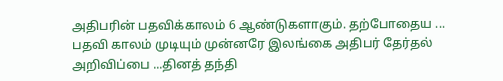அதிபரின் பதவிக்காலம் 6 ஆண்டுகளாகும். தற்போதைய ...
பதவி காலம் முடியும் முன்னரே இலங்கை அதிபர் தேர்தல் அறிவிப்பை ...தினத் தந்தி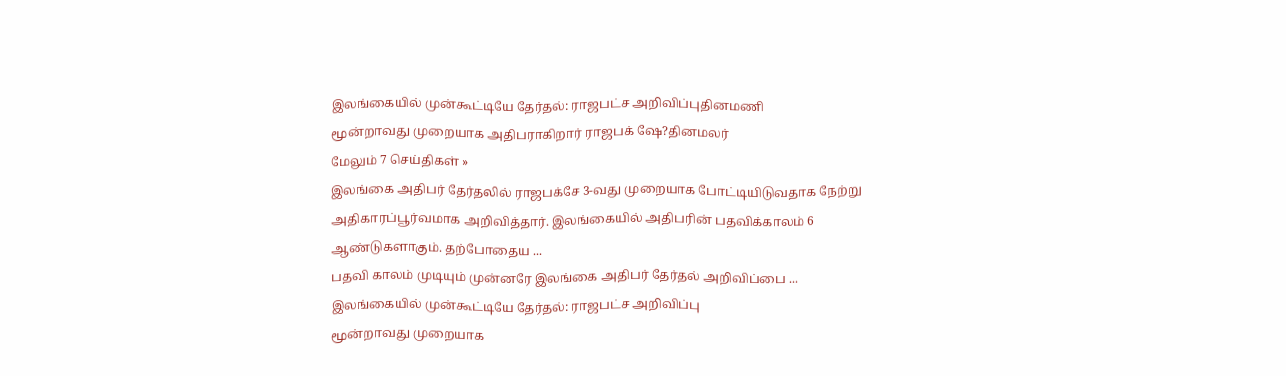இலங்கையில் முன்கூட்டியே தேர்தல்: ராஜபட்ச அறிவிப்புதினமணி
மூன்றாவது முறையாக அதிபராகிறார் ராஜபக் ஷே?தினமலர்
மேலும் 7 செய்திகள் »
இலங்கை அதிபர் தேர்தலில் ராஜபக்சே 3-வது முறையாக போட்டியிடுவதாக நேற்று அதிகாரப்பூர்வமாக அறிவித்தார். இலங்கையில் அதிபரின் பதவிக்காலம் 6 ஆண்டுகளாகும். தற்போதைய ...
பதவி காலம் முடியும் முன்னரே இலங்கை அதிபர் தேர்தல் அறிவிப்பை ...
இலங்கையில் முன்கூட்டியே தேர்தல்: ராஜபட்ச அறிவிப்பு
மூன்றாவது முறையாக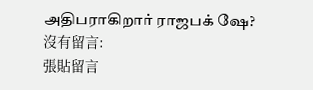அதிபராகிறார் ராஜபக் ஷே?
沒有留言:
張貼留言